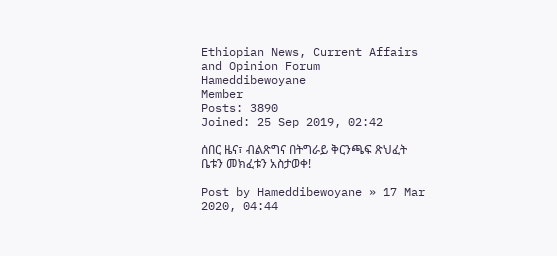Ethiopian News, Current Affairs and Opinion Forum
Hameddibewoyane
Member
Posts: 3890
Joined: 25 Sep 2019, 02:42

ሰበር ዜና፣ ብልጽግና በትግራይ ቅርንጫፍ ጽህፈት ቤቱን መክፈቱን አስታወቀ!

Post by Hameddibewoyane » 17 Mar 2020, 04:44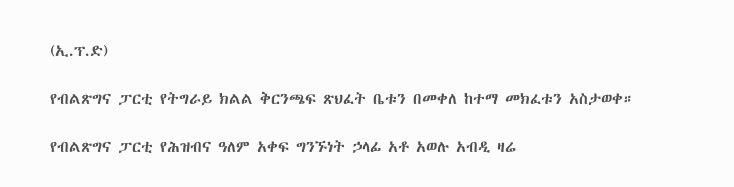(ኢ.ፕ.ድ)

የብልጽግና ፓርቲ የትግራይ ክልል ቅርንጫፍ ጽህፈት ቤቱን በመቀለ ከተማ መክፈቱን አስታወቀ።

የብልጽግና ፓርቲ የሕዝብና ዓለም አቀፍ ግንኙነት ኃላፊ አቶ አወሉ አብዲ ዛሬ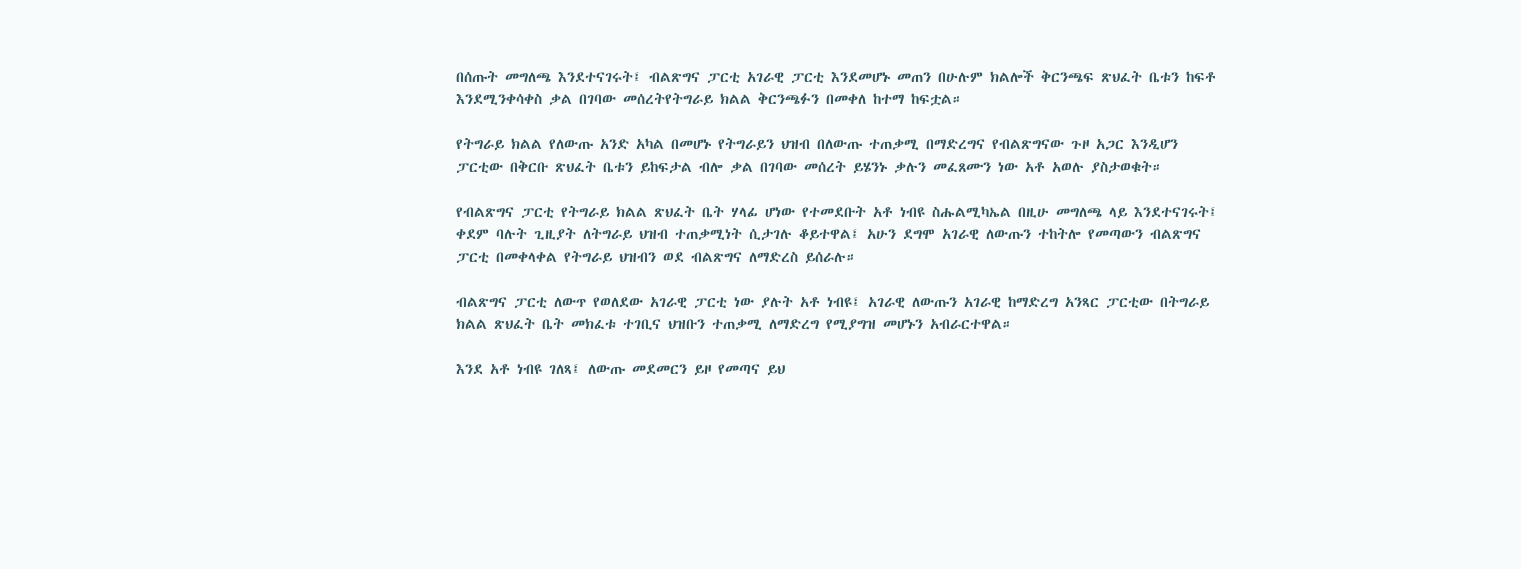በሰጡት መግለጫ እንደተናገሩት፤ ብልጽግና ፓርቲ አገራዊ ፓርቲ እንደመሆኑ መጠን በሁሉም ክልሎች ቅርንጫፍ ጽህፈት ቤቱን ከፍቶ እንደሚንቀሳቀስ ቃል በገባው መሰረትየትግራይ ክልል ቅርንጫፉን በመቀለ ከተማ ከፍቷል።

የትግራይ ክልል የለውጡ አንድ አካል በመሆኑ የትግራይን ህዝብ በለውጡ ተጠቃሚ በማድረግና የብልጽግናው ጉዞ አጋር እንዲሆን ፓርቲው በቅርቡ ጽህፈት ቤቱን ይከፍታል ብሎ ቃል በገባው መሰረት ይሄንኑ ቃሉን መፈጸሙን ነው አቶ አወሉ ያስታወቁት።

የብልጽግና ፓርቲ የትግራይ ክልል ጽህፈት ቤት ሃላፊ ሆነው የተመደቡት አቶ ነብዩ ስሑልሚካኤል በዚሁ መግለጫ ላይ እንደተናገሩት፤ ቀደም ባሉት ጊዚያት ለትግራይ ህዝብ ተጠቃሚነት ሲታገሉ ቆይተዋል፤ አሁን ደግሞ አገራዊ ለውጡን ተከትሎ የመጣውን ብልጽግና ፓርቲ በመቀላቀል የትግራይ ህዝብን ወደ ብልጽግና ለማድረስ ይሰራሉ።

ብልጽግና ፓርቲ ለውጥ የወለደው አገራዊ ፓርቲ ነው ያሉት አቶ ነብዩ፤ አገራዊ ለውጡን አገራዊ ከማድረግ አንጻር ፓርቲው በትግራይ ክልል ጽህፈት ቤት መክፈቱ ተገቢና ህዝቡን ተጠቃሚ ለማድረግ የሚያግዝ መሆኑን አብራርተዋል።

እንደ አቶ ነብዩ ገለጻ፤ ለውጡ መደመርን ይዞ የመጣና ይህ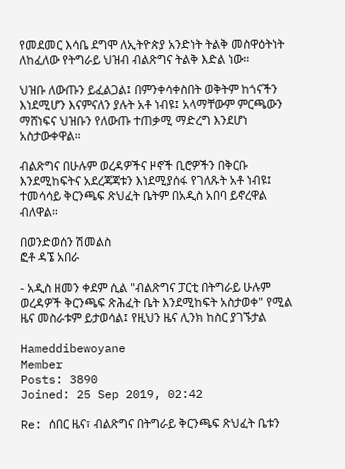የመደመር እሳቤ ደግሞ ለኢትዮጵያ አንድነት ትልቅ መስዋዕትነት ለከፈለው የትግራይ ህዝብ ብልጽግና ትልቅ እድል ነው።

ህዝቡ ለውጡን ይፈልጋል፤ በምንቀሳቀስበት ወቅትም ከጎናችን እነደሚሆን እናምናለን ያሉት አቶ ነብዩ፤ አላማቸውም ምርጫውን ማሸነፍና ህዝቡን የለውጡ ተጠቃሚ ማድረግ እንደሆነ አስታውቀዋል።

ብልጽግና በሁሉም ወረዳዎችና ዞኖች ቢሮዎችን በቅርቡ እንደሚከፍትና አደረጃጃቱን እነደሚያሰፋ የገለጹት አቶ ነብዩ፤ ተመሳሳይ ቅርንጫፍ ጽህፈት ቤትም በአዲስ አበባ ይኖረዋል ብለዋል።

በወንድወሰን ሽመልስ
ፎቶ ዳኜ አበራ

- አዲስ ዘመን ቀደም ሲል "ብልጽግና ፓርቲ በትግራይ ሁሉም ወረዳዎች ቅርንጫፍ ጽሕፈት ቤት እንደሚከፍት አስታወቀ" የሚል ዜና መስራቱም ይታወሳል፤ የዚህን ዜና ሊንክ ከስር ያገኙታል

Hameddibewoyane
Member
Posts: 3890
Joined: 25 Sep 2019, 02:42

Re: ሰበር ዜና፣ ብልጽግና በትግራይ ቅርንጫፍ ጽህፈት ቤቱን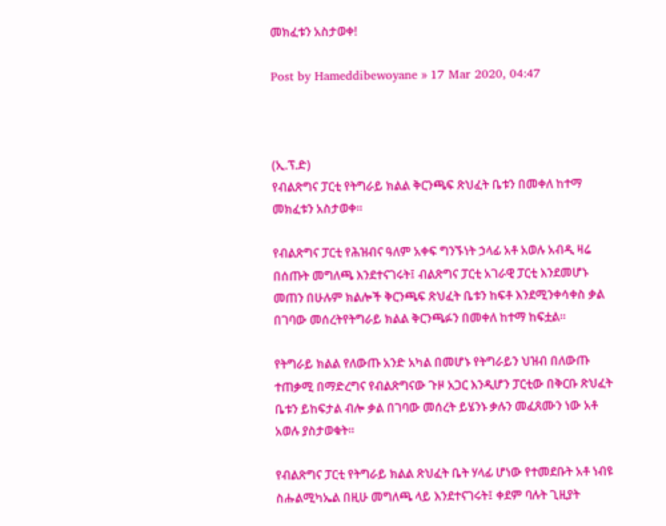መክፈቱን አስታወቀ!

Post by Hameddibewoyane » 17 Mar 2020, 04:47



(ኢ.ፕ.ድ)
የብልጽግና ፓርቲ የትግራይ ክልል ቅርንጫፍ ጽህፈት ቤቱን በመቀለ ከተማ መክፈቱን አስታወቀ።

የብልጽግና ፓርቲ የሕዝብና ዓለም አቀፍ ግንኙነት ኃላፊ አቶ አወሉ አብዲ ዛሬ በሰጡት መግለጫ እንደተናገሩት፤ ብልጽግና ፓርቲ አገራዊ ፓርቲ እንደመሆኑ መጠን በሁሉም ክልሎች ቅርንጫፍ ጽህፈት ቤቱን ከፍቶ እንደሚንቀሳቀስ ቃል በገባው መሰረትየትግራይ ክልል ቅርንጫፉን በመቀለ ከተማ ከፍቷል።

የትግራይ ክልል የለውጡ አንድ አካል በመሆኑ የትግራይን ህዝብ በለውጡ ተጠቃሚ በማድረግና የብልጽግናው ጉዞ አጋር እንዲሆን ፓርቲው በቅርቡ ጽህፈት ቤቱን ይከፍታል ብሎ ቃል በገባው መሰረት ይሄንኑ ቃሉን መፈጸሙን ነው አቶ አወሉ ያስታወቁት።

የብልጽግና ፓርቲ የትግራይ ክልል ጽህፈት ቤት ሃላፊ ሆነው የተመደቡት አቶ ነብዩ ስሑልሚካኤል በዚሁ መግለጫ ላይ እንደተናገሩት፤ ቀደም ባሉት ጊዚያት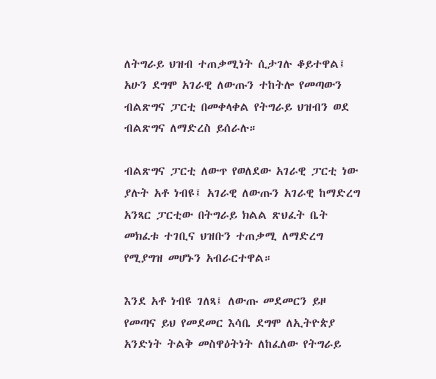ለትግራይ ህዝብ ተጠቃሚነት ሲታገሉ ቆይተዋል፤ አሁን ደግሞ አገራዊ ለውጡን ተከትሎ የመጣውን ብልጽግና ፓርቲ በመቀላቀል የትግራይ ህዝብን ወደ ብልጽግና ለማድረስ ይሰራሉ።

ብልጽግና ፓርቲ ለውጥ የወለደው አገራዊ ፓርቲ ነው ያሉት አቶ ነብዩ፤ አገራዊ ለውጡን አገራዊ ከማድረግ አንጻር ፓርቲው በትግራይ ክልል ጽህፈት ቤት መክፈቱ ተገቢና ህዝቡን ተጠቃሚ ለማድረግ የሚያግዝ መሆኑን አብራርተዋል።

እንደ አቶ ነብዩ ገለጻ፤ ለውጡ መደመርን ይዞ የመጣና ይህ የመደመር እሳቤ ደግሞ ለኢትዮጵያ አንድነት ትልቅ መስዋዕትነት ለከፈለው የትግራይ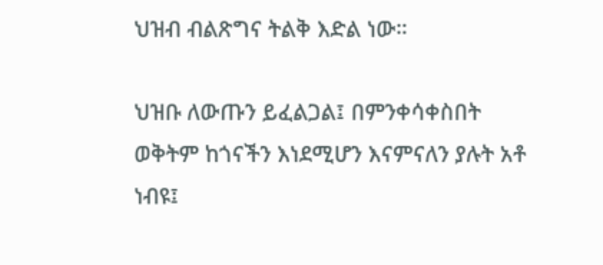ህዝብ ብልጽግና ትልቅ እድል ነው።

ህዝቡ ለውጡን ይፈልጋል፤ በምንቀሳቀስበት ወቅትም ከጎናችን እነደሚሆን እናምናለን ያሉት አቶ ነብዩ፤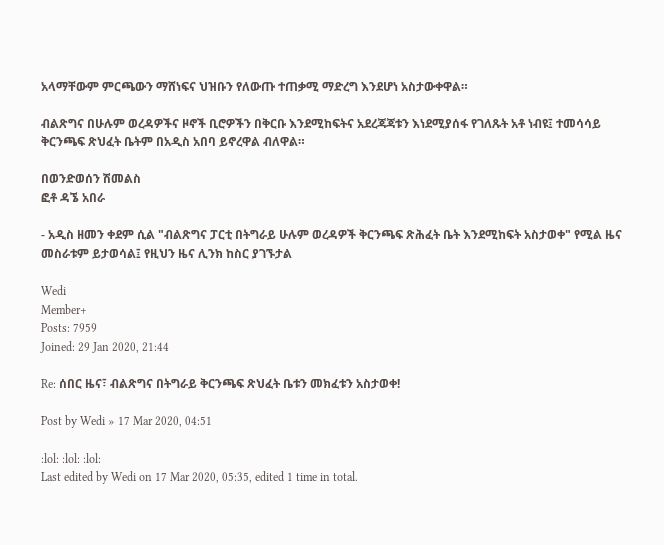አላማቸውም ምርጫውን ማሸነፍና ህዝቡን የለውጡ ተጠቃሚ ማድረግ እንደሆነ አስታውቀዋል።

ብልጽግና በሁሉም ወረዳዎችና ዞኖች ቢሮዎችን በቅርቡ እንደሚከፍትና አደረጃጃቱን እነደሚያሰፋ የገለጹት አቶ ነብዩ፤ ተመሳሳይ ቅርንጫፍ ጽህፈት ቤትም በአዲስ አበባ ይኖረዋል ብለዋል።

በወንድወሰን ሽመልስ
ፎቶ ዳኜ አበራ

- አዲስ ዘመን ቀደም ሲል "ብልጽግና ፓርቲ በትግራይ ሁሉም ወረዳዎች ቅርንጫፍ ጽሕፈት ቤት እንደሚከፍት አስታወቀ" የሚል ዜና መስራቱም ይታወሳል፤ የዚህን ዜና ሊንክ ከስር ያገኙታል

Wedi
Member+
Posts: 7959
Joined: 29 Jan 2020, 21:44

Re: ሰበር ዜና፣ ብልጽግና በትግራይ ቅርንጫፍ ጽህፈት ቤቱን መክፈቱን አስታወቀ!

Post by Wedi » 17 Mar 2020, 04:51

:lol: :lol: :lol:
Last edited by Wedi on 17 Mar 2020, 05:35, edited 1 time in total.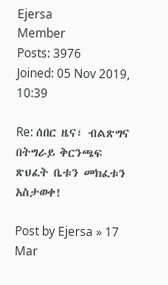Ejersa
Member
Posts: 3976
Joined: 05 Nov 2019, 10:39

Re: ሰበር ዜና፣ ብልጽግና በትግራይ ቅርንጫፍ ጽህፈት ቤቱን መክፈቱን አስታወቀ!

Post by Ejersa » 17 Mar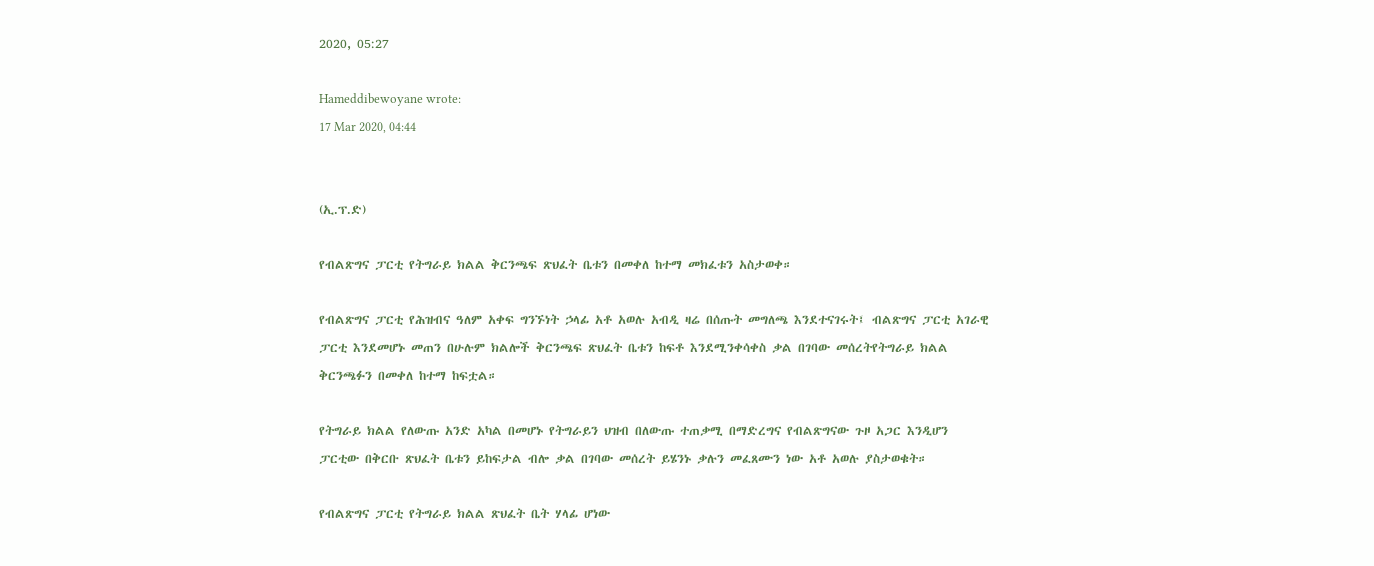2020, 05:27

Hameddibewoyane wrote:
17 Mar 2020, 04:44


(ኢ.ፕ.ድ)

የብልጽግና ፓርቲ የትግራይ ክልል ቅርንጫፍ ጽህፈት ቤቱን በመቀለ ከተማ መክፈቱን አስታወቀ።

የብልጽግና ፓርቲ የሕዝብና ዓለም አቀፍ ግንኙነት ኃላፊ አቶ አወሉ አብዲ ዛሬ በሰጡት መግለጫ እንደተናገሩት፤ ብልጽግና ፓርቲ አገራዊ ፓርቲ እንደመሆኑ መጠን በሁሉም ክልሎች ቅርንጫፍ ጽህፈት ቤቱን ከፍቶ እንደሚንቀሳቀስ ቃል በገባው መሰረትየትግራይ ክልል ቅርንጫፉን በመቀለ ከተማ ከፍቷል።

የትግራይ ክልል የለውጡ አንድ አካል በመሆኑ የትግራይን ህዝብ በለውጡ ተጠቃሚ በማድረግና የብልጽግናው ጉዞ አጋር እንዲሆን ፓርቲው በቅርቡ ጽህፈት ቤቱን ይከፍታል ብሎ ቃል በገባው መሰረት ይሄንኑ ቃሉን መፈጸሙን ነው አቶ አወሉ ያስታወቁት።

የብልጽግና ፓርቲ የትግራይ ክልል ጽህፈት ቤት ሃላፊ ሆነው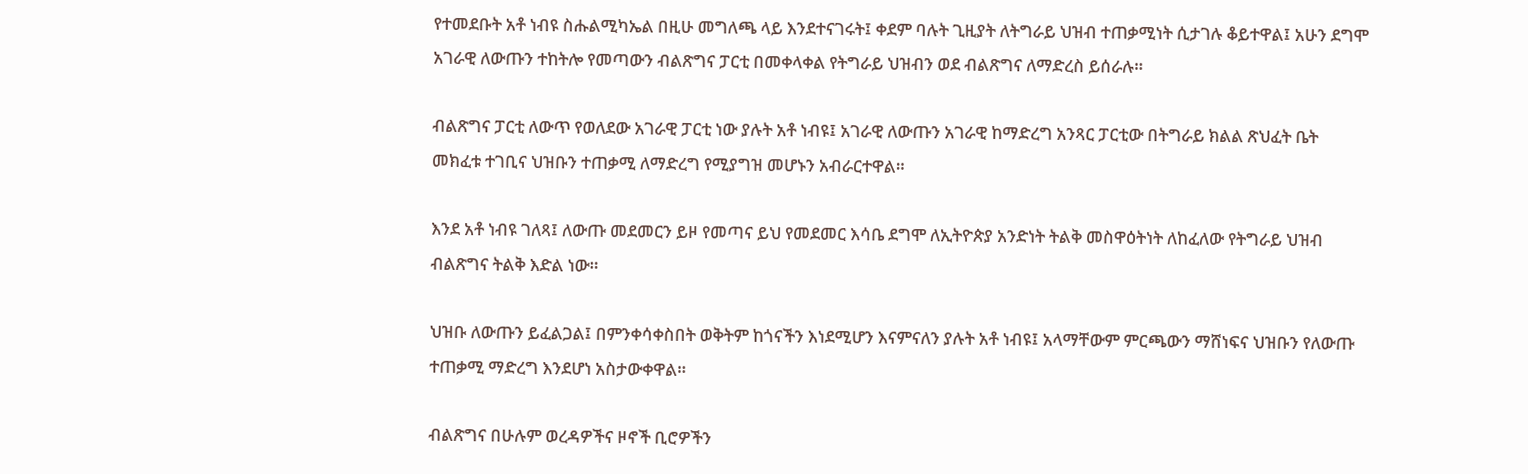የተመደቡት አቶ ነብዩ ስሑልሚካኤል በዚሁ መግለጫ ላይ እንደተናገሩት፤ ቀደም ባሉት ጊዚያት ለትግራይ ህዝብ ተጠቃሚነት ሲታገሉ ቆይተዋል፤ አሁን ደግሞ አገራዊ ለውጡን ተከትሎ የመጣውን ብልጽግና ፓርቲ በመቀላቀል የትግራይ ህዝብን ወደ ብልጽግና ለማድረስ ይሰራሉ።

ብልጽግና ፓርቲ ለውጥ የወለደው አገራዊ ፓርቲ ነው ያሉት አቶ ነብዩ፤ አገራዊ ለውጡን አገራዊ ከማድረግ አንጻር ፓርቲው በትግራይ ክልል ጽህፈት ቤት መክፈቱ ተገቢና ህዝቡን ተጠቃሚ ለማድረግ የሚያግዝ መሆኑን አብራርተዋል።

እንደ አቶ ነብዩ ገለጻ፤ ለውጡ መደመርን ይዞ የመጣና ይህ የመደመር እሳቤ ደግሞ ለኢትዮጵያ አንድነት ትልቅ መስዋዕትነት ለከፈለው የትግራይ ህዝብ ብልጽግና ትልቅ እድል ነው።

ህዝቡ ለውጡን ይፈልጋል፤ በምንቀሳቀስበት ወቅትም ከጎናችን እነደሚሆን እናምናለን ያሉት አቶ ነብዩ፤ አላማቸውም ምርጫውን ማሸነፍና ህዝቡን የለውጡ ተጠቃሚ ማድረግ እንደሆነ አስታውቀዋል።

ብልጽግና በሁሉም ወረዳዎችና ዞኖች ቢሮዎችን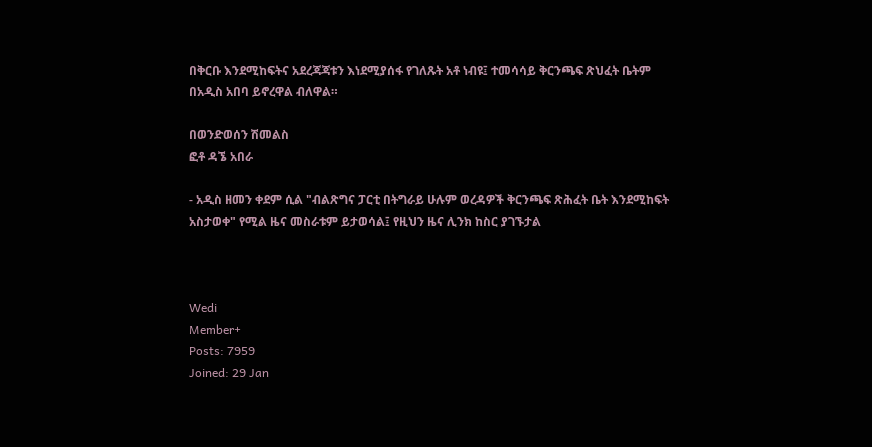በቅርቡ እንደሚከፍትና አደረጃጃቱን እነደሚያሰፋ የገለጹት አቶ ነብዩ፤ ተመሳሳይ ቅርንጫፍ ጽህፈት ቤትም በአዲስ አበባ ይኖረዋል ብለዋል።

በወንድወሰን ሽመልስ
ፎቶ ዳኜ አበራ

- አዲስ ዘመን ቀደም ሲል "ብልጽግና ፓርቲ በትግራይ ሁሉም ወረዳዎች ቅርንጫፍ ጽሕፈት ቤት እንደሚከፍት አስታወቀ" የሚል ዜና መስራቱም ይታወሳል፤ የዚህን ዜና ሊንክ ከስር ያገኙታል



Wedi
Member+
Posts: 7959
Joined: 29 Jan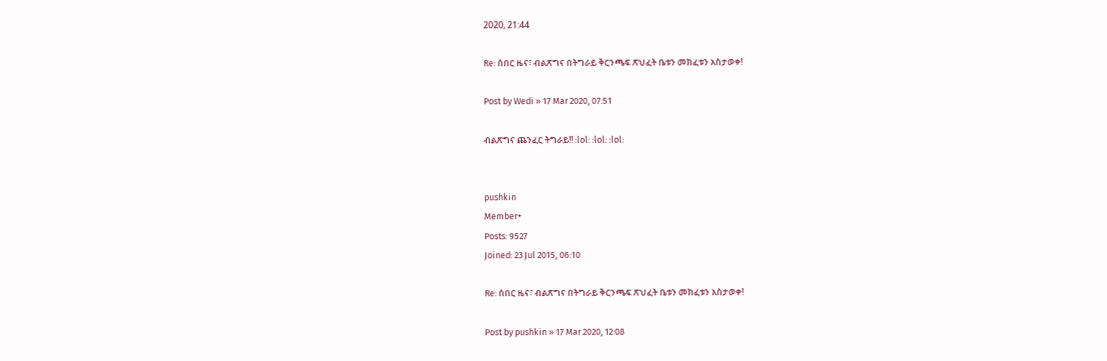2020, 21:44

Re: ሰበር ዜና፣ ብልጽግና በትግራይ ቅርንጫፍ ጽህፈት ቤቱን መክፈቱን አስታወቀ!

Post by Wedi » 17 Mar 2020, 07:51

ብልጽግና ጨንፈር ትግራይ!! :lol: :lol: :lol:


pushkin
Member+
Posts: 9527
Joined: 23 Jul 2015, 06:10

Re: ሰበር ዜና፣ ብልጽግና በትግራይ ቅርንጫፍ ጽህፈት ቤቱን መክፈቱን አስታወቀ!

Post by pushkin » 17 Mar 2020, 12:08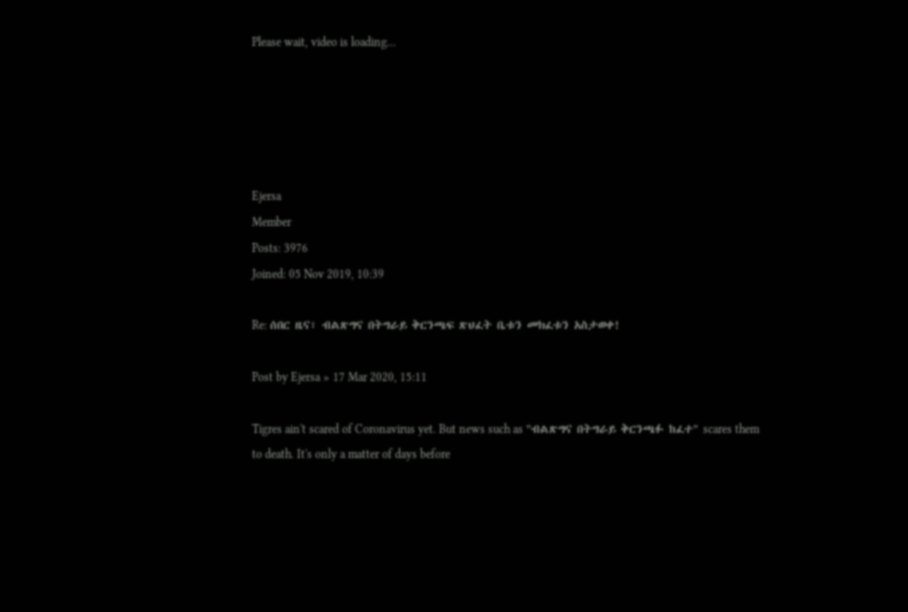Please wait, video is loading...





Ejersa
Member
Posts: 3976
Joined: 05 Nov 2019, 10:39

Re: ሰበር ዜና፣ ብልጽግና በትግራይ ቅርንጫፍ ጽህፈት ቤቱን መክፈቱን አስታወቀ!

Post by Ejersa » 17 Mar 2020, 15:11

Tigres ain't scared of Coronavirus yet. But news such as "ብልጽግና በትግራይ ቅርንጫፉ ከፈተ" scares them to death. It's only a matter of days before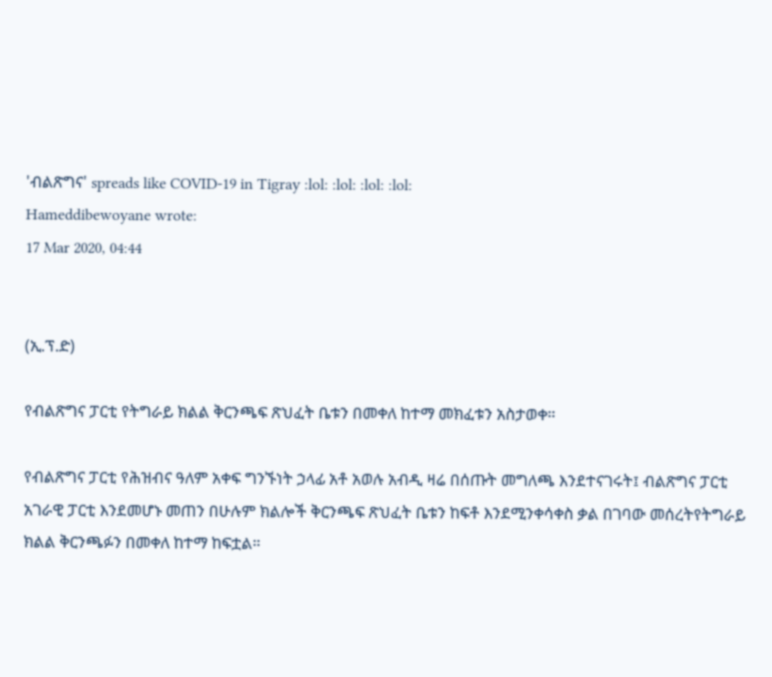'ብልጽግና' spreads like COVID-19 in Tigray :lol: :lol: :lol: :lol:
Hameddibewoyane wrote:
17 Mar 2020, 04:44


(ኢ.ፕ.ድ)

የብልጽግና ፓርቲ የትግራይ ክልል ቅርንጫፍ ጽህፈት ቤቱን በመቀለ ከተማ መክፈቱን አስታወቀ።

የብልጽግና ፓርቲ የሕዝብና ዓለም አቀፍ ግንኙነት ኃላፊ አቶ አወሉ አብዲ ዛሬ በሰጡት መግለጫ እንደተናገሩት፤ ብልጽግና ፓርቲ አገራዊ ፓርቲ እንደመሆኑ መጠን በሁሉም ክልሎች ቅርንጫፍ ጽህፈት ቤቱን ከፍቶ እንደሚንቀሳቀስ ቃል በገባው መሰረትየትግራይ ክልል ቅርንጫፉን በመቀለ ከተማ ከፍቷል።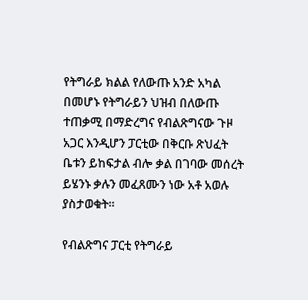የትግራይ ክልል የለውጡ አንድ አካል በመሆኑ የትግራይን ህዝብ በለውጡ ተጠቃሚ በማድረግና የብልጽግናው ጉዞ አጋር እንዲሆን ፓርቲው በቅርቡ ጽህፈት ቤቱን ይከፍታል ብሎ ቃል በገባው መሰረት ይሄንኑ ቃሉን መፈጸሙን ነው አቶ አወሉ ያስታወቁት።

የብልጽግና ፓርቲ የትግራይ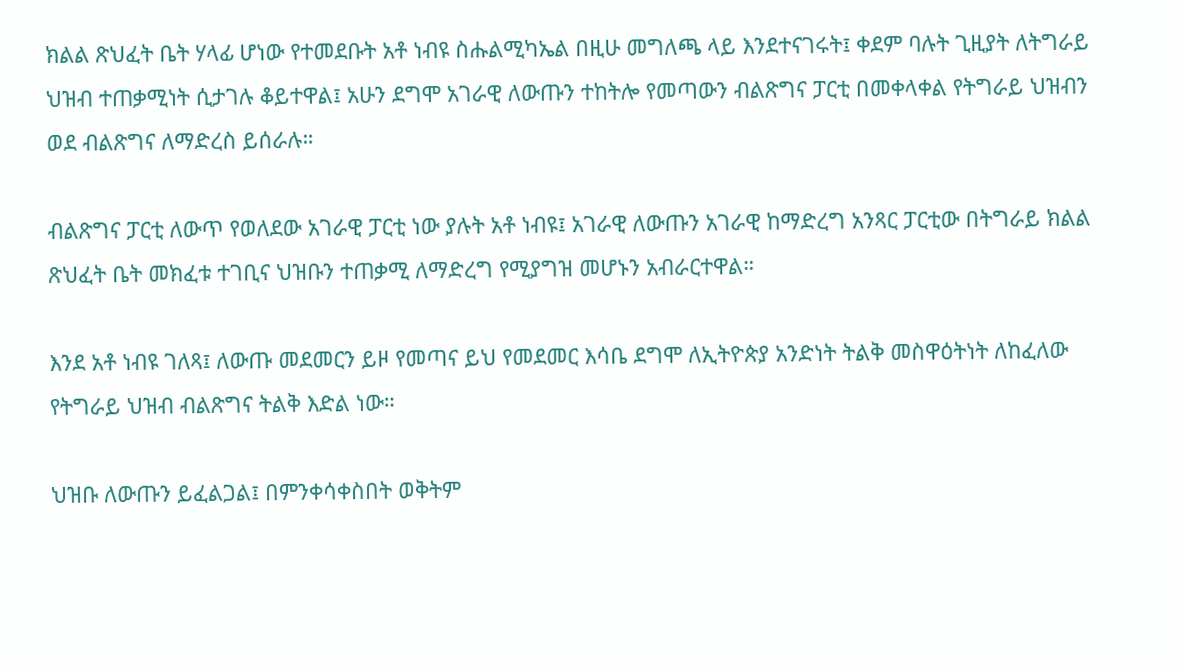ክልል ጽህፈት ቤት ሃላፊ ሆነው የተመደቡት አቶ ነብዩ ስሑልሚካኤል በዚሁ መግለጫ ላይ እንደተናገሩት፤ ቀደም ባሉት ጊዚያት ለትግራይ ህዝብ ተጠቃሚነት ሲታገሉ ቆይተዋል፤ አሁን ደግሞ አገራዊ ለውጡን ተከትሎ የመጣውን ብልጽግና ፓርቲ በመቀላቀል የትግራይ ህዝብን ወደ ብልጽግና ለማድረስ ይሰራሉ።

ብልጽግና ፓርቲ ለውጥ የወለደው አገራዊ ፓርቲ ነው ያሉት አቶ ነብዩ፤ አገራዊ ለውጡን አገራዊ ከማድረግ አንጻር ፓርቲው በትግራይ ክልል ጽህፈት ቤት መክፈቱ ተገቢና ህዝቡን ተጠቃሚ ለማድረግ የሚያግዝ መሆኑን አብራርተዋል።

እንደ አቶ ነብዩ ገለጻ፤ ለውጡ መደመርን ይዞ የመጣና ይህ የመደመር እሳቤ ደግሞ ለኢትዮጵያ አንድነት ትልቅ መስዋዕትነት ለከፈለው የትግራይ ህዝብ ብልጽግና ትልቅ እድል ነው።

ህዝቡ ለውጡን ይፈልጋል፤ በምንቀሳቀስበት ወቅትም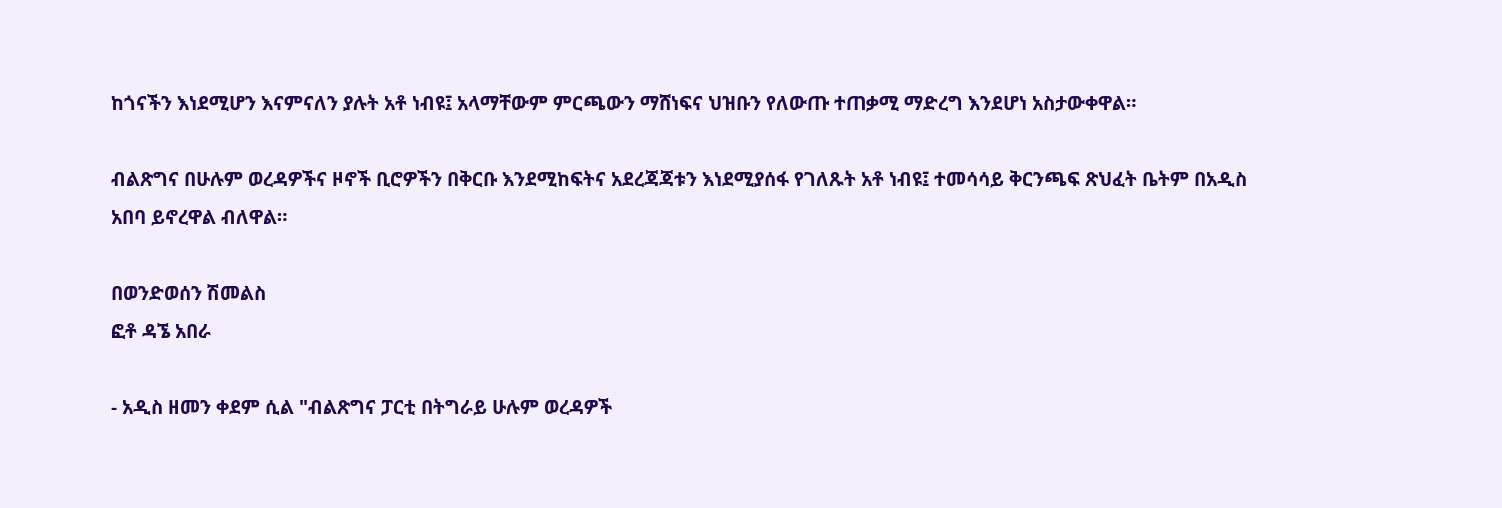ከጎናችን እነደሚሆን እናምናለን ያሉት አቶ ነብዩ፤ አላማቸውም ምርጫውን ማሸነፍና ህዝቡን የለውጡ ተጠቃሚ ማድረግ እንደሆነ አስታውቀዋል።

ብልጽግና በሁሉም ወረዳዎችና ዞኖች ቢሮዎችን በቅርቡ እንደሚከፍትና አደረጃጃቱን እነደሚያሰፋ የገለጹት አቶ ነብዩ፤ ተመሳሳይ ቅርንጫፍ ጽህፈት ቤትም በአዲስ አበባ ይኖረዋል ብለዋል።

በወንድወሰን ሽመልስ
ፎቶ ዳኜ አበራ

- አዲስ ዘመን ቀደም ሲል "ብልጽግና ፓርቲ በትግራይ ሁሉም ወረዳዎች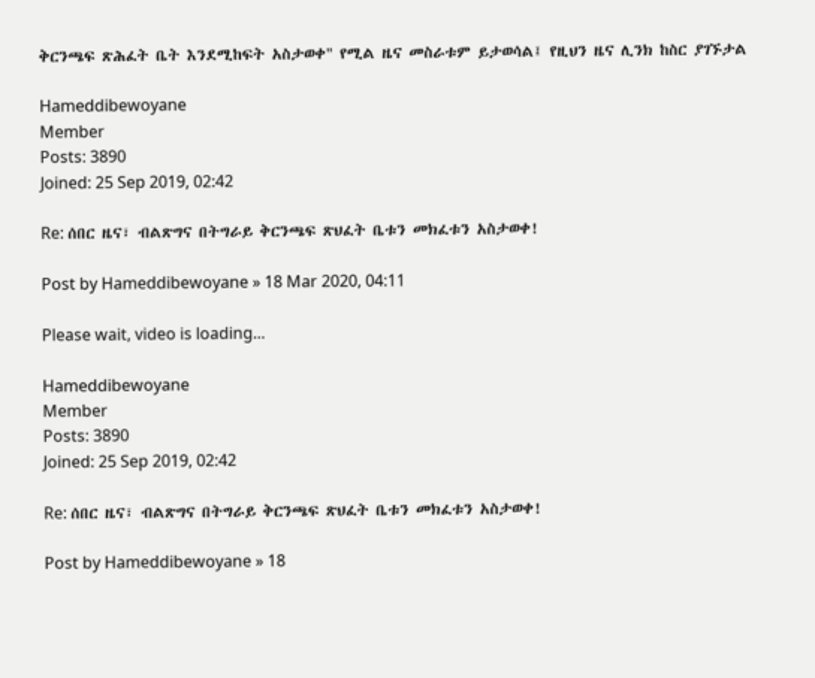ቅርንጫፍ ጽሕፈት ቤት እንደሚከፍት አስታወቀ" የሚል ዜና መስራቱም ይታወሳል፤ የዚህን ዜና ሊንክ ከስር ያገኙታል

Hameddibewoyane
Member
Posts: 3890
Joined: 25 Sep 2019, 02:42

Re: ሰበር ዜና፣ ብልጽግና በትግራይ ቅርንጫፍ ጽህፈት ቤቱን መክፈቱን አስታወቀ!

Post by Hameddibewoyane » 18 Mar 2020, 04:11

Please wait, video is loading...

Hameddibewoyane
Member
Posts: 3890
Joined: 25 Sep 2019, 02:42

Re: ሰበር ዜና፣ ብልጽግና በትግራይ ቅርንጫፍ ጽህፈት ቤቱን መክፈቱን አስታወቀ!

Post by Hameddibewoyane » 18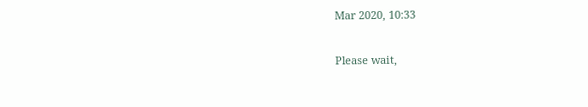Mar 2020, 10:33

Please wait,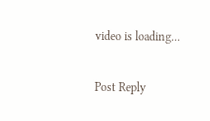video is loading...

Post Reply